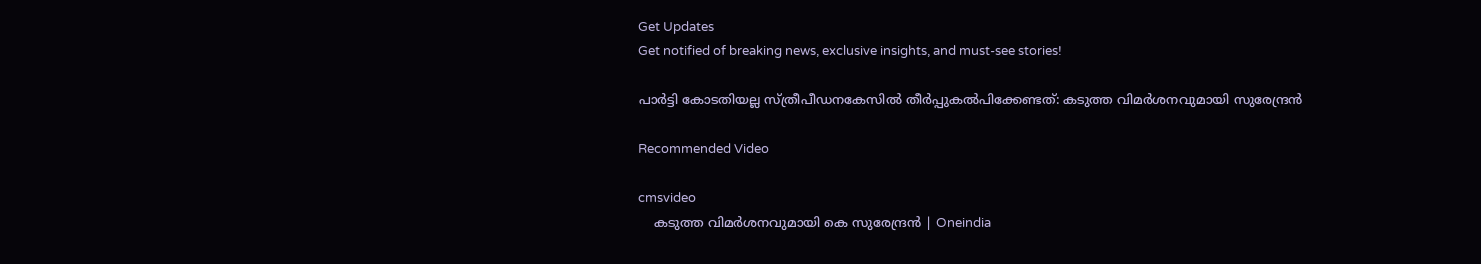Get Updates
Get notified of breaking news, exclusive insights, and must-see stories!

പാർട്ടി കോടതിയല്ല സ്ത്രീപീഡനകേസിൽ തീർപ്പുകൽപിക്കേണ്ടത്: കടുത്ത വിമർശനവുമായി സുരേന്ദ്രൻ

Recommended Video

cmsvideo
    കടുത്ത വിമര്‍ശനവുമായി കെ സുരേന്ദ്രൻ | Oneindia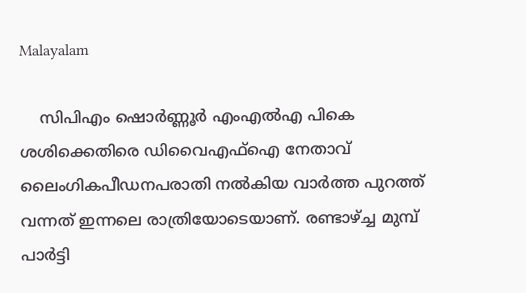Malayalam

    സിപിഎം ഷൊര്‍ണ്ണൂര്‍ എംഎല്‍എ പികെ ശശിക്കെതിരെ ഡിവൈഎഫ്‌ഐ നേതാവ് ലൈംഗികപീഡനപരാതി നല്‍കിയ വാര്‍ത്ത പുറത്ത് വന്നത് ഇന്നലെ രാത്രിയോടെയാണ്. രണ്ടാഴ്ച്ച മുമ്പ് പാര്‍ട്ടി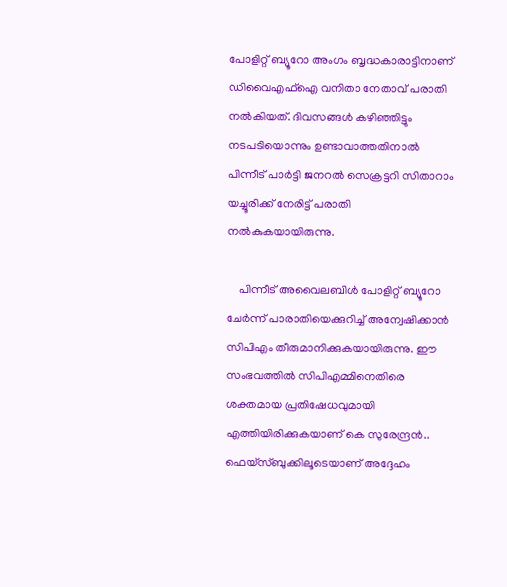പോളിറ്റ് ബ്യൂറോ അംഗം ബൃദ്ധകാരാട്ടിനാണ് ഡിവൈഎഫ്ഐ വനിതാ നേതാവ് പരാതി നല്‍കിയത്. ദിവസങ്ങള്‍ കഴിഞ്ഞിട്ടും നടപടിയൊന്നും ഉണ്ടാവാത്തതിനാല്‍ പിന്നീട് പാര്‍ട്ടി ജനറല്‍ സെക്രട്ടറി സിതാറാം യച്ചൂരിക്ക് നേരിട്ട് പരാതി നല്‍കുകയായിരുന്നു.

    പിന്നീട് അവൈലബിള്‍ പോളിറ്റ് ബ്യൂറോ ചേര്‍ന്ന് പാരാതിയെക്കുറിച്ച് അന്വേഷിക്കാന്‍ സിപിഎം തീരുമാനിക്കുകയായിരുന്നു. ഈ സംഭവത്തില്‍ സിപിഎമ്മിനെതിരെ ശക്തമായ പ്രതിഷേധവുമായി എത്തിയിരിക്കുകയാണ് കെ സുരേന്ദ്രന്‍.. ഫെയ്‌സ്ബുക്കിലൂടെയാണ് അദ്ദേഹം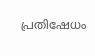പ്രതിഷേധം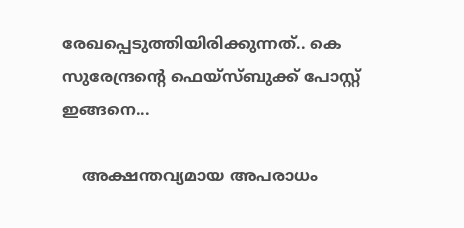രേഖപ്പെടുത്തിയിരിക്കുന്നത്.. കെ സുരേന്ദ്രന്റെ ഫെയ്‌സ്ബുക്ക് പോസ്റ്റ് ഇങ്ങനെ...

    അക്ഷന്തവ്യമായ അപരാധം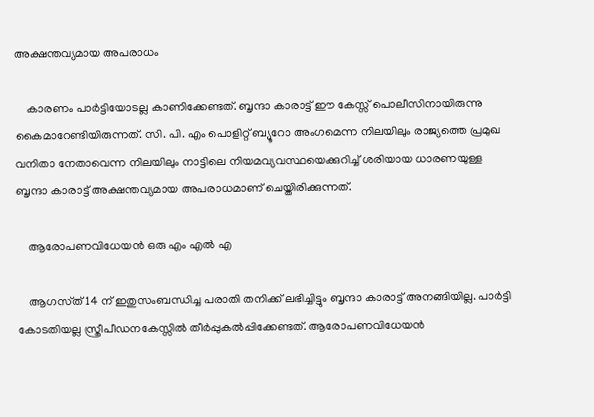അക്ഷന്തവ്യമായ അപരാധം

    കാരണം പാർട്ടിയോടല്ല കാണിക്കേണ്ടത്. ബൃന്ദാ കാരാട്ട് ഈ കേസ്സ് പൊലീസിനായിരുന്നു കൈമാറേണ്ടിയിരുന്നത്. സി. പി. എം പൊളിറ്റ് ബ്യൂറോ അംഗമെന്ന നിലയിലും രാജ്യത്തെ പ്രമുഖ വനിതാ നേതാവെന്ന നിലയിലും നാട്ടിലെ നിയമവ്യവസ്ഥയെക്കുറിച്ച് ശരിയായ ധാരണയുള്ള ബൃന്ദാ കാരാട്ട് അക്ഷന്തവ്യമായ അപരാധമാണ് ചെയ്തിരിക്കുന്നത്.

    ആരോപണവിധേയൻ ഒരു എം എൽ എ

    ആഗസ്‌ത്‌14 ന് ഇതുസംബന്ധിച്ച പരാതി തനിക്ക് ലഭിച്ചിട്ടും ബൃന്ദാ കാരാട്ട് അനങ്ങിയില്ല. പാർട്ടി കോടതിയല്ല സ്ത്രീപീഡനകേസ്സിൽ തീർപ്പുകൽപ്പിക്കേണ്ടത്. ആരോപണവിധേയൻ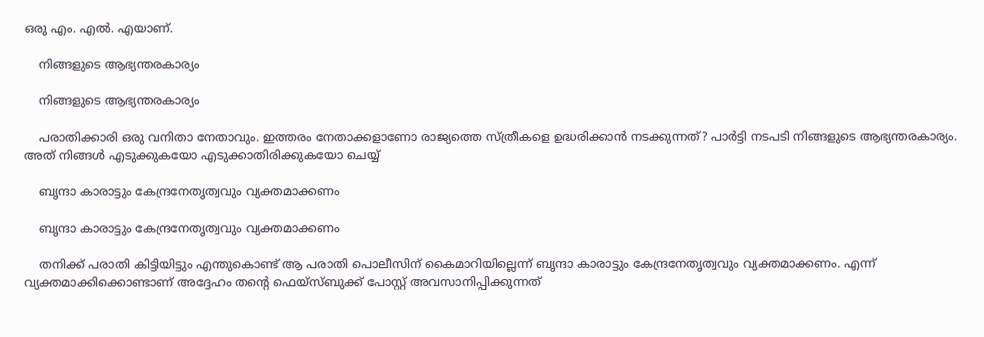ഒരു എം. എൽ. എയാണ്.

    നിങ്ങളുടെ ആഭ്യന്തരകാര്യം

    നിങ്ങളുടെ ആഭ്യന്തരകാര്യം

    പരാതിക്കാരി ഒരു വനിതാ നേതാവും. ഇത്തരം നേതാക്കളാണോ രാജ്യത്തെ സ്ത്രീകളെ ഉദ്ധരിക്കാൻ നടക്കുന്നത്? പാർട്ടി നടപടി നിങ്ങളുടെ ആഭ്യന്തരകാര്യം. അത് നിങ്ങൾ എടുക്കുകയോ എടുക്കാതിരിക്കുകയോ ചെയ്യ്

    ബൃന്ദാ കാരാട്ടും കേന്ദ്രനേതൃത്വവും വ്യക്തമാക്കണം

    ബൃന്ദാ കാരാട്ടും കേന്ദ്രനേതൃത്വവും വ്യക്തമാക്കണം

    തനിക്ക് പരാതി കിട്ടിയിട്ടും എന്തുകൊണ്ട് ആ പരാതി പൊലീസിന് കൈമാറിയില്ലെന്ന് ബൃന്ദാ കാരാട്ടും കേന്ദ്രനേതൃത്വവും വ്യക്തമാക്കണം. എന്ന് വ്യക്തമാക്കിക്കൊണ്ടാണ് അദ്ദേഹം തന്‍റെ ഫെയ്സ്ബുക്ക് പോസ്റ്റ് അവസാനിപ്പിക്കുന്നത്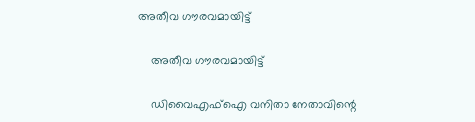അതീവ ഗൗരവമായിട്ട്

    അതീവ ഗൗരവമായിട്ട്

    ഡിവൈഎഫ്‌ഐ വനിതാ നേതാവിന്റെ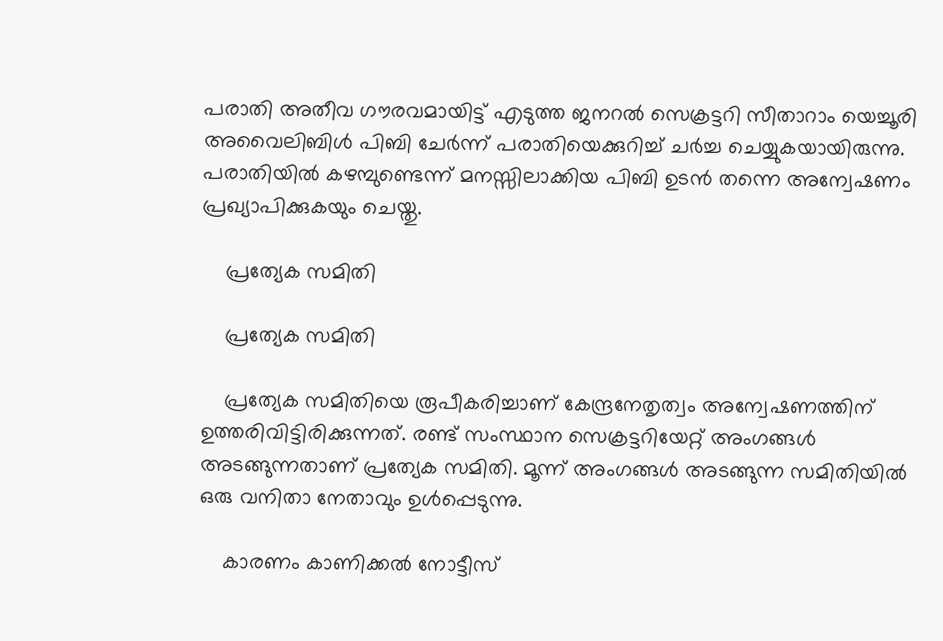പരാതി അതീവ ഗൗരവമായിട്ട് എടുത്ത ജനറല്‍ സെക്രട്ടറി സീതാറാം യെച്ചൂരി അവൈലിബിള്‍ പിബി ചേര്‍ന്ന് പരാതിയെക്കുറിച്ച് ചര്‍ച്ച ചെയ്യുകയായിരുന്നു. പരാതിയില്‍ കഴമ്പുണ്ടെന്ന് മനസ്സിലാക്കിയ പിബി ഉടന്‍ തന്നെ അന്വേഷണം പ്രഖ്യാപിക്കുകയും ചെയ്തു.

    പ്രത്യേക സമിതി

    പ്രത്യേക സമിതി

    പ്രത്യേക സമിതിയെ രൂപീകരിച്ചാണ് കേന്ദ്രനേതൃത്വം അന്വേഷണത്തിന് ഉത്തരിവിട്ടിരിക്കുന്നത്. രണ്ട് സംസ്ഥാന സെക്രട്ടറിയേറ്റ് അംഗങ്ങള്‍ അടങ്ങുന്നതാണ് പ്രത്യേക സമിതി. മൂന്ന് അംഗങ്ങള്‍ അടങ്ങുന്ന സമിതിയില്‍ ഒരു വനിതാ നേതാവും ഉള്‍പ്പെടുന്നു.

    കാരണം കാണിക്കല്‍ നോട്ടീസ്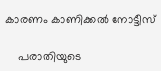കാരണം കാണിക്കല്‍ നോട്ടീസ്

    പരാതിയുടെ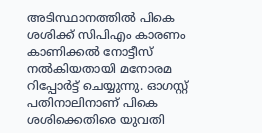അടിസ്ഥാനത്തില്‍ പികെ ശശിക്ക് സിപിഎം കാരണം കാണിക്കല്‍ നോട്ടീസ് നല്‍കിയതായി മനോരമ റിപ്പോര്‍ട്ട് ചെയ്യുന്നു. ഓഗസ്റ്റ് പതിനാലിനാണ് പികെ ശശിക്കെതിരെ യുവതി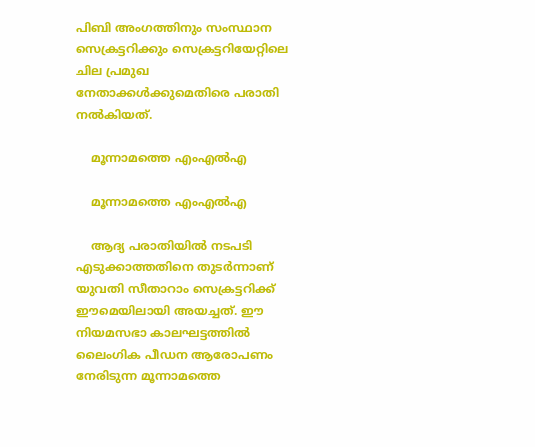പിബി അംഗത്തിനും സംസ്ഥാന സെക്രട്ടറിക്കും സെക്രട്ടറിയേറ്റിലെ ചില പ്രമുഖ നേതാക്കള്‍ക്കുമെതിരെ പരാതി നല്‍കിയത്.

    മൂന്നാമത്തെ എംഎല്‍എ

    മൂന്നാമത്തെ എംഎല്‍എ

    ആദ്യ പരാതിയില്‍ നടപടി എടുക്കാത്തതിനെ തുടര്‍ന്നാണ് യുവതി സീതാറാം സെക്രട്ടറിക്ക് ഈമെയിലായി അയച്ചത്. ഈ നിയമസഭാ കാലഘട്ടത്തില്‍ ലൈംഗിക പീഡന ആരോപണം നേരിടുന്ന മൂന്നാമത്തെ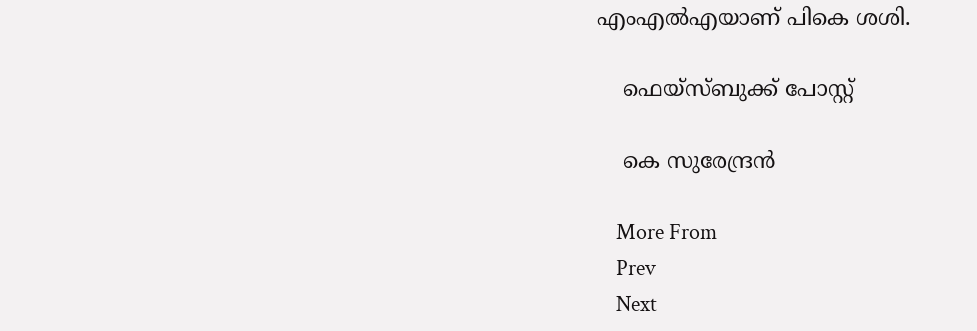എംഎല്‍എയാണ് പികെ ശശി.

    ഫെയ്സ്ബുക്ക് പോസ്റ്റ്

    കെ സുരേന്ദ്രന്‍

    More From
    Prev
    Next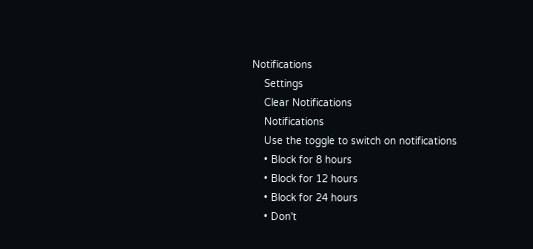Notifications
    Settings
    Clear Notifications
    Notifications
    Use the toggle to switch on notifications
    • Block for 8 hours
    • Block for 12 hours
    • Block for 24 hours
    • Don't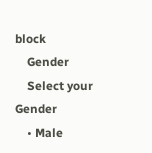block
    Gender
    Select your Gender
    • Male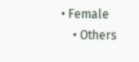• Female
    • Others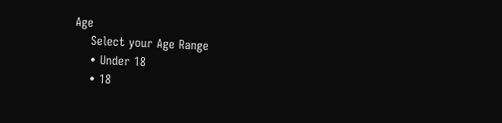Age
    Select your Age Range
    • Under 18
    • 18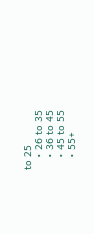to 25
    • 26 to 35
    • 36 to 45
    • 45 to 55
    • 55+